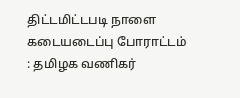திட்டமிட்டபடி நாளை கடையடைப்பு போராட்டம் : தமிழக வணிகர்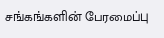சங்கங்களின் பேரமைப்பு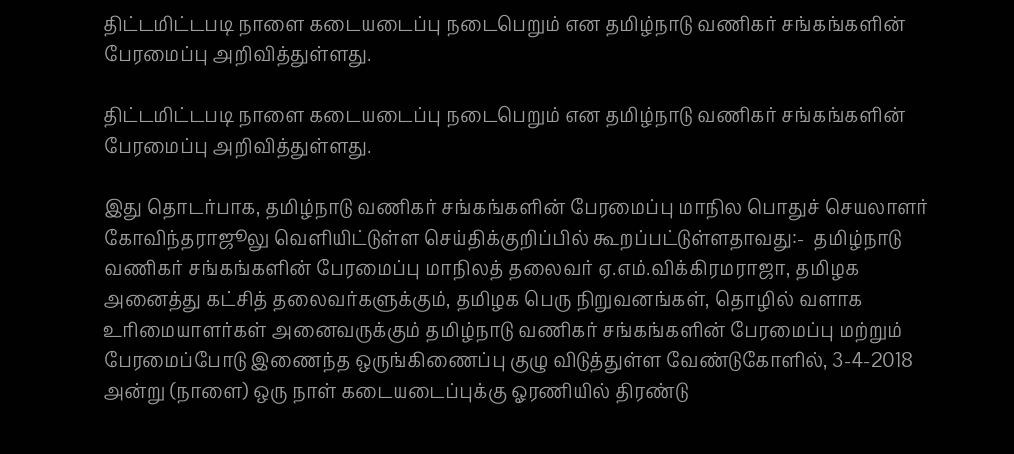திட்டமிட்டபடி நாளை கடையடைப்பு நடைபெறும் என தமிழ்நாடு வணிகர் சங்கங்களின் பேரமைப்பு அறிவித்துள்ளது.

திட்டமிட்டபடி நாளை கடையடைப்பு நடைபெறும் என தமிழ்நாடு வணிகர் சங்கங்களின் பேரமைப்பு அறிவித்துள்ளது.

இது தொடர்பாக, தமிழ்நாடு வணிகர் சங்கங்களின் பேரமைப்பு மாநில பொதுச் செயலாளர் கோவிந்தராஜூலு வெளியிட்டுள்ள செய்திக்குறிப்பில் கூறப்பட்டுள்ளதாவது:-  தமிழ்நாடு வணிகர் சங்கங்களின் பேரமைப்பு மாநிலத் தலைவர் ஏ.எம்.விக்கிரமராஜா, தமிழக அனைத்து கட்சித் தலைவர்களுக்கும், தமிழக பெரு நிறுவனங்கள், தொழில் வளாக உரிமையாளர்கள் அனைவருக்கும் தமிழ்நாடு வணிகர் சங்கங்களின் பேரமைப்பு மற்றும் பேரமைப்போடு இணைந்த ஒருங்கிணைப்பு குழு விடுத்துள்ள வேண்டுகோளில், 3-4-2018 அன்று (நாளை) ஒரு நாள் கடையடைப்புக்கு ஓரணியில் திரண்டு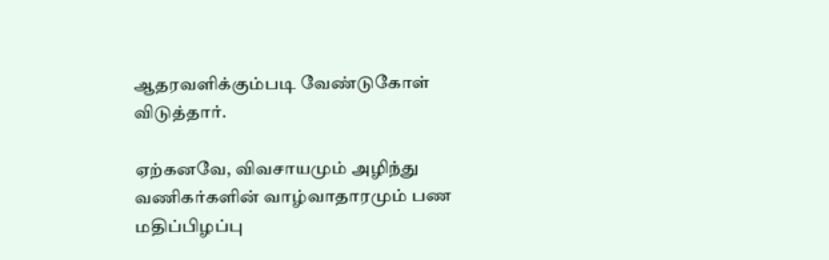ஆதரவளிக்கும்படி வேண்டுகோள் விடுத்தார்.

ஏற்கனவே, விவசாயமும் அழிந்து வணிகர்களின் வாழ்வாதாரமும் பண மதிப்பிழப்பு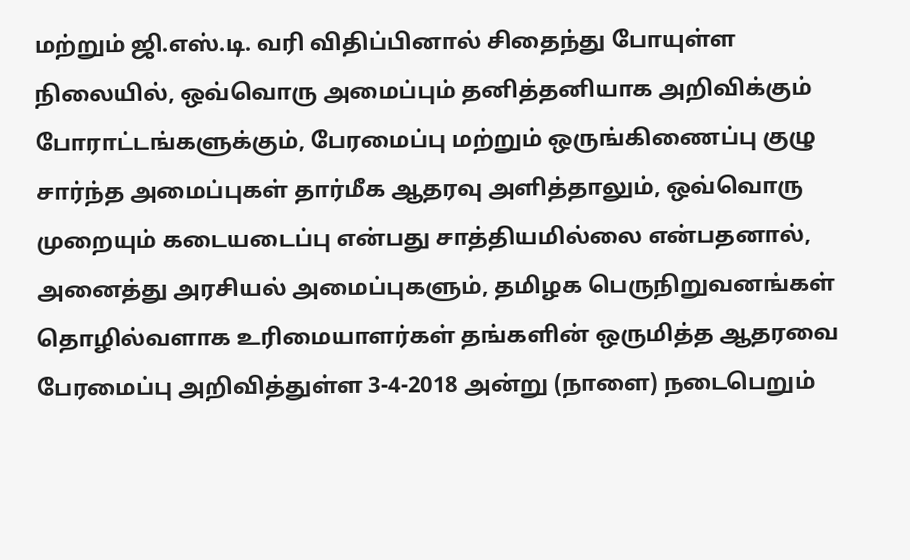மற்றும் ஜி.எஸ்.டி. வரி விதிப்பினால் சிதைந்து போயுள்ள நிலையில், ஒவ்வொரு அமைப்பும் தனித்தனியாக அறிவிக்கும் போராட்டங்களுக்கும், பேரமைப்பு மற்றும் ஒருங்கிணைப்பு குழு சார்ந்த அமைப்புகள் தார்மீக ஆதரவு அளித்தாலும், ஒவ்வொரு முறையும் கடையடைப்பு என்பது சாத்தியமில்லை என்பதனால், அனைத்து அரசியல் அமைப்புகளும், தமிழக பெருநிறுவனங்கள் தொழில்வளாக உரிமையாளர்கள் தங்களின் ஒருமித்த ஆதரவை பேரமைப்பு அறிவித்துள்ள 3-4-2018 அன்று (நாளை) நடைபெறும்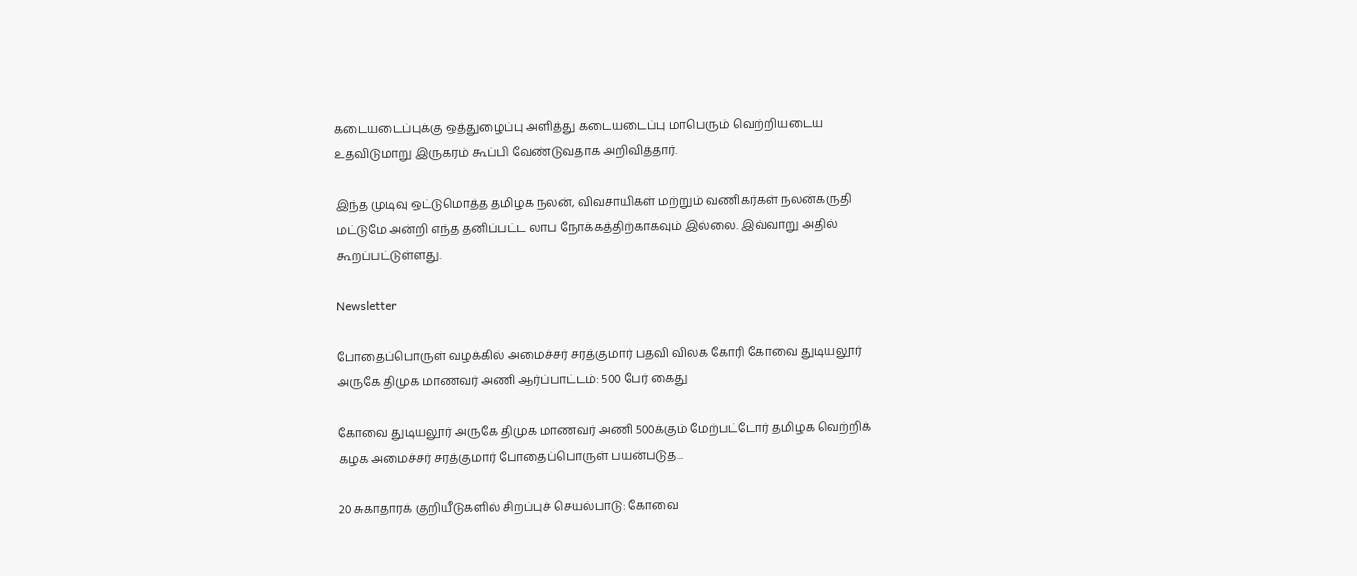கடையடைப்புக்கு ஒத்துழைப்பு அளித்து கடையடைப்பு மாபெரும் வெற்றியடைய உதவிடுமாறு இருகரம் கூப்பி வேண்டுவதாக அறிவித்தார்.

இந்த முடிவு ஒட்டுமொத்த தமிழக நலன், விவசாயிகள் மற்றும் வணிகர்கள் நலன்கருதி மட்டுமே அன்றி எந்த தனிப்பட்ட லாப நோக்கத்திற்காகவும் இல்லை. இவ்வாறு அதில் கூறப்பட்டுள்ளது.

Newsletter

போதைப்பொருள் வழக்கில் அமைச்சர் சரத்குமார் பதவி விலக கோரி கோவை துடியலூர் அருகே திமுக மாணவர் அணி ஆர்ப்பாட்டம்: 500 பேர் கைது

கோவை துடியலூர் அருகே திமுக மாணவர் அணி 500க்கும் மேற்பட்டோர் தமிழக வெற்றிக் கழக அமைச்சர் சரத்குமார் போதைப்பொருள் பயன்படுத...

20 சுகாதாரக் குறியீடுகளில் சிறப்புச் செயல்பாடு: கோவை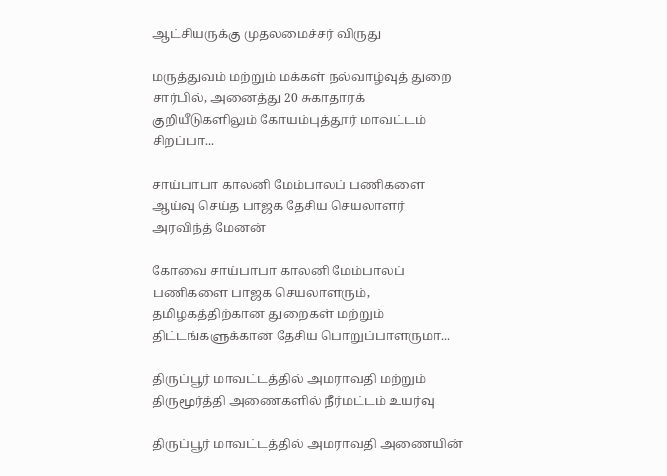ஆட்சியருக்கு முதலமைச்சர் விருது

மருத்துவம் மற்றும் மக்கள் நல்வாழ்வுத் துறை சார்பில், அனைத்து 20 சுகாதாரக் குறியீடுகளிலும் கோயம்புத்தூர் மாவட்டம் சிறப்பா...

சாய்பாபா காலனி மேம்பாலப் பணிகளை ஆய்வு செய்த பாஜக தேசிய செயலாளர் அரவிந்த் மேனன்

கோவை சாய்பாபா காலனி மேம்பாலப் பணிகளை பாஜக செயலாளரும், தமிழகத்திற்கான துறைகள் மற்றும் திட்டங்களுக்கான தேசிய பொறுப்பாளருமா...

திருப்பூர் மாவட்டத்தில் அமராவதி மற்றும் திருமூர்த்தி அணைகளில் நீர்மட்டம் உயர்வு

திருப்பூர் மாவட்டத்தில் அமராவதி அணையின்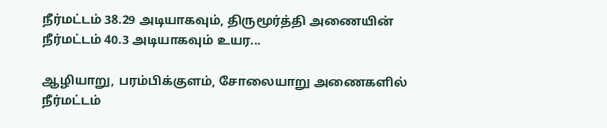நீர்மட்டம் 38.29 அடியாகவும், திருமூர்த்தி அணையின் நீர்மட்டம் 40.3 அடியாகவும் உயர...

ஆழியாறு, பரம்பிக்குளம், சோலையாறு அணைகளில் நீர்மட்டம்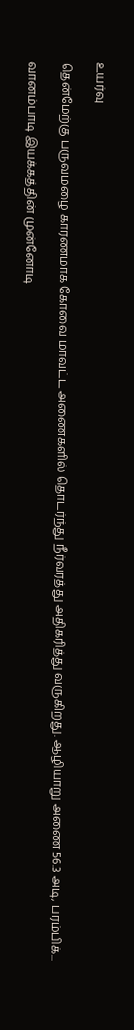உயர்வு

தென்மேற்கு பருவமழை காரணமாக கோவை மாவட்ட அணைகளில் தொடர்ந்து நீர்வரத்து அதிகரித்து வருகிறது. ஆழியாறு அணை 56.3 அடி, பரம்பிக்...

வானம்பாடி இயக்கத்தின் முன்னோடி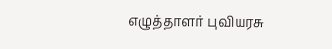எழுத்தாளர் புவியரசு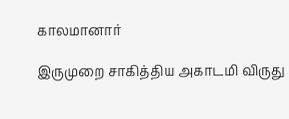காலமானார்

இருமுறை சாகித்திய அகாடமி விருது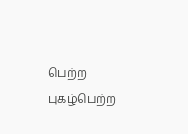பெற்ற புகழ்பெற்ற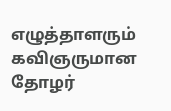எழுத்தாளரும் கவிஞருமான தோழர்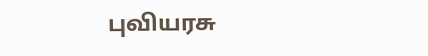புவியரசு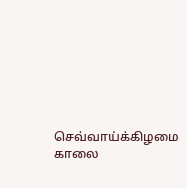செவ்வாய்க்கிழமை காலை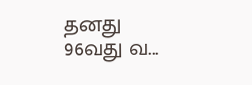தனது 96வது வ...